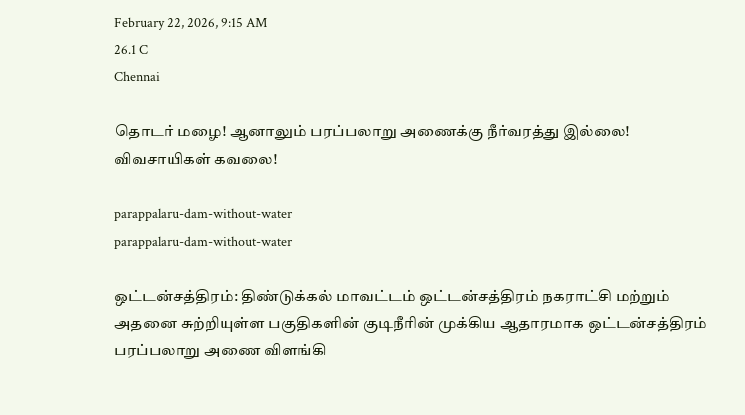February 22, 2026, 9:15 AM
26.1 C
Chennai

தொடர் மழை! ஆனாலும் பரப்பலாறு அணைக்கு நீர்வரத்து இல்லை! விவசாயிகள் கவலை!

parappalaru-dam-without-water
parappalaru-dam-without-water

ஒட்டன்சத்திரம்: திண்டுக்கல் மாவட்டம் ஒட்டன்சத்திரம் நகராட்சி மற்றும் அதனை சுற்றியுள்ள பகுதிகளின் குடிநீரின் முக்கிய ஆதாரமாக ஒட்டன்சத்திரம் பரப்பலாறு அணை விளங்கி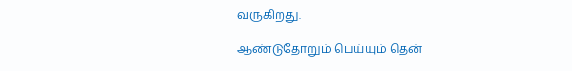வருகிறது.

ஆண்டுதோறும் பெய்யும் தென்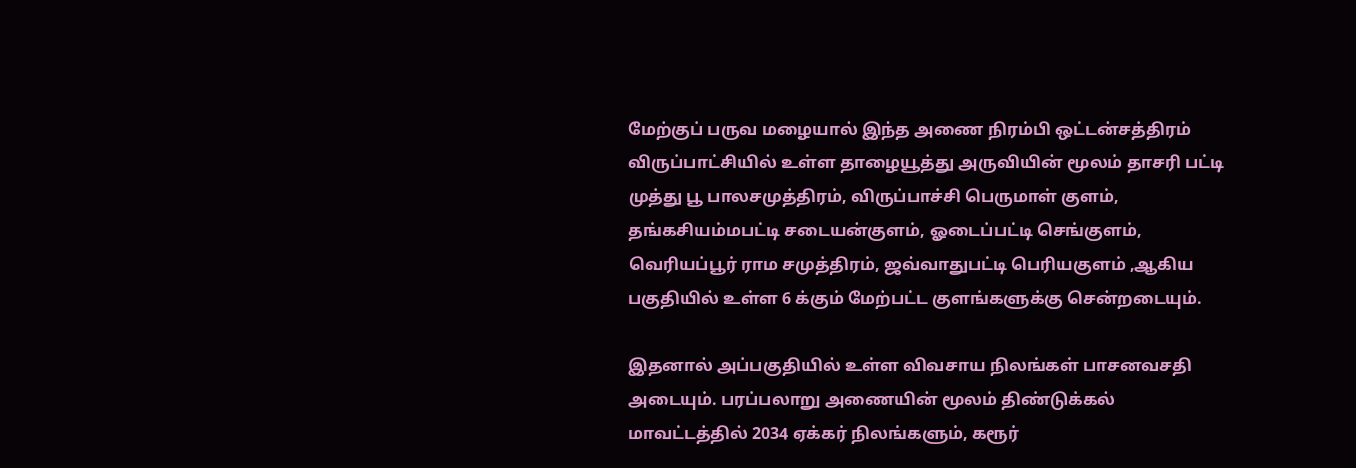மேற்குப் பருவ மழையால் இந்த அணை நிரம்பி ஒட்டன்சத்திரம் விருப்பாட்சியில் உள்ள தாழையூத்து அருவியின் மூலம் தாசரி பட்டி முத்து பூ பாலசமுத்திரம், விருப்பாச்சி பெருமாள் குளம், தங்கசியம்மபட்டி சடையன்குளம், ஓடைப்பட்டி செங்குளம், வெரியப்பூர் ராம சமுத்திரம், ஜவ்வாதுபட்டி பெரியகுளம் ,ஆகிய பகுதியில் உள்ள 6 க்கும் மேற்பட்ட குளங்களுக்கு சென்றடையும்.

இதனால் அப்பகுதியில் உள்ள விவசாய நிலங்கள் பாசனவசதி அடையும். பரப்பலாறு அணையின் மூலம் திண்டுக்கல் மாவட்டத்தில் 2034 ஏக்கர் நிலங்களும், கரூர்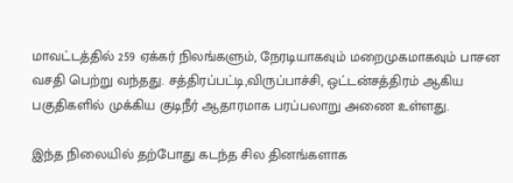மாவட்டத்தில் 259 ஏக்கர் நிலங்களும், நேரடியாகவும் மறைமுகமாகவும் பாசன வசதி பெற்று வந்தது. சத்திரப்பட்டி,விருப்பாச்சி, ஒட்டன்சத்திரம் ஆகிய பகுதிகளில் முக்கிய குடிநீர் ஆதாரமாக பரப்பலாறு அணை உள்ளது.

இந்த நிலையில் தற்போது கடந்த சில தினங்களாக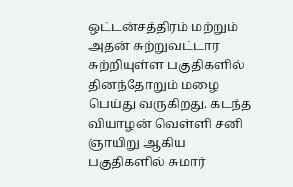ஒட்டன்சத்திரம் மற்றும் அதன் சுற்றுவட்டார சுற்றியுள்ள பகுதிகளில் தினந்தோறும் மழை பெய்து வருகிறது. கடந்த வியாழன் வெள்ளி சனி ஞாயிறு ஆகிய பகுதிகளில் சுமார்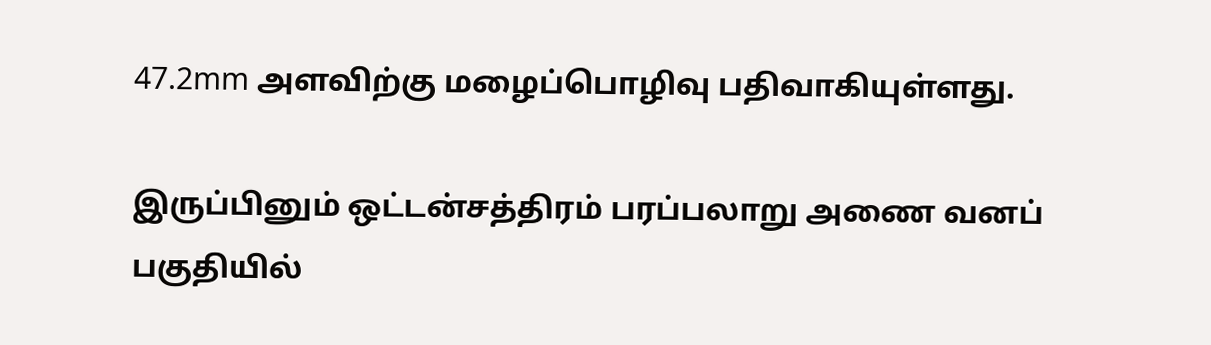47.2mm அளவிற்கு மழைப்பொழிவு பதிவாகியுள்ளது.

இருப்பினும் ஒட்டன்சத்திரம் பரப்பலாறு அணை வனப் பகுதியில்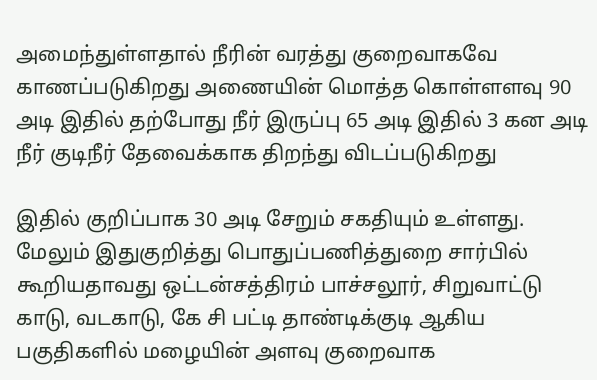அமைந்துள்ளதால் நீரின் வரத்து குறைவாகவே காணப்படுகிறது அணையின் மொத்த கொள்ளளவு 90 அடி இதில் தற்போது நீர் இருப்பு 65 அடி இதில் 3 கன அடி நீர் குடிநீர் தேவைக்காக திறந்து விடப்படுகிறது

இதில் குறிப்பாக 30 அடி சேறும் சகதியும் உள்ளது. மேலும் இதுகுறித்து பொதுப்பணித்துறை சார்பில் கூறியதாவது ஒட்டன்சத்திரம் பாச்சலூர், சிறுவாட்டு காடு, வடகாடு, கே சி பட்டி தாண்டிக்குடி ஆகிய பகுதிகளில் மழையின் அளவு குறைவாக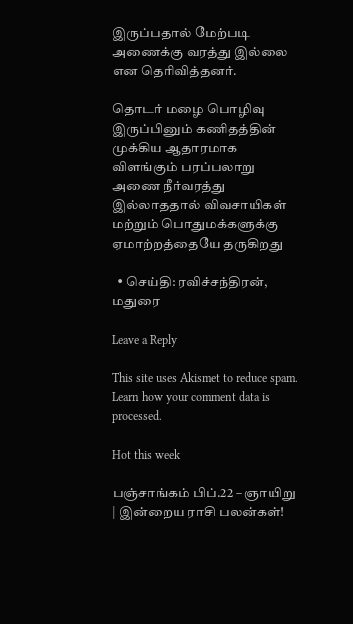இருப்பதால் மேற்படி அணைக்கு வரத்து இல்லை என தெரிவித்தனர்.

தொடர் மழை பொழிவு இருப்பினும் கணிதத்தின் முக்கிய ஆதாரமாக விளங்கும் பரப்பலாறு அணை நீர்வரத்து இல்லாததால் விவசாயிகள் மற்றும் பொதுமக்களுக்கு ஏமாற்றத்தையே தருகிறது

  • செய்தி: ரவிச்சந்திரன், மதுரை

Leave a Reply

This site uses Akismet to reduce spam. Learn how your comment data is processed.

Hot this week

பஞ்சாங்கம் பிப்.22 – ஞாயிறு | இன்றைய ராசி பலன்கள்!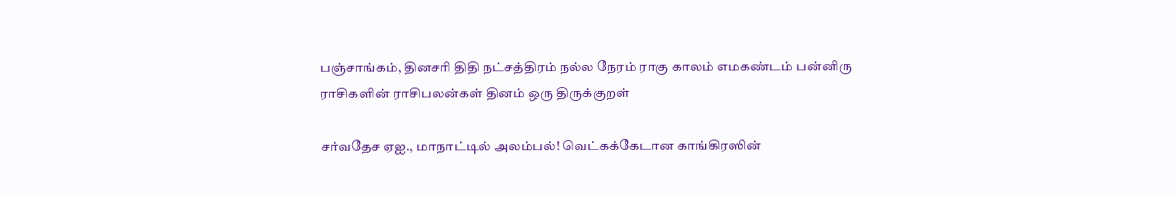பஞ்சாங்கம், தினசரி திதி நட்சத்திரம் நல்ல நேரம் ராகு காலம் எமகண்டம் பன்னிரு ராசிகளின் ராசிபலன்கள் தினம் ஒரு திருக்குறள்

சர்வதேச ஏஐ., மாநாட்டில் அலம்பல்! வெட்கக்கேடான காங்கிரஸின்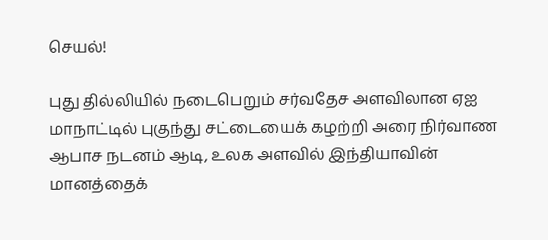செயல்!

புது தில்லியில் நடைபெறும் சர்வதேச அளவிலான ஏஐ மாநாட்டில் புகுந்து சட்டையைக் கழற்றி அரை நிர்வாண ஆபாச நடனம் ஆடி, உலக அளவில் இந்தியாவின் மானத்தைக்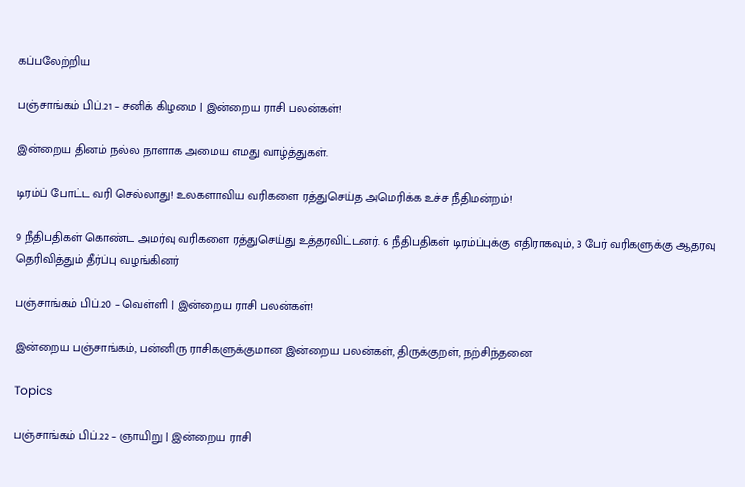கப்பலேற்றிய

பஞ்சாங்கம் பிப்.21 – சனிக் கிழமை | இன்றைய ராசி பலன்கள்!

இன்றைய தினம் நல்ல நாளாக அமைய எமது வாழ்த்துகள்.

டிரம்ப் போட்ட வரி செல்லாது! உலகளாவிய வரிகளை ரத்துசெய்த அமெரிக்க உச்ச நீதிமன்றம்!

9 நீதிபதிகள் கொண்ட அமர்வு வரிகளை ரத்துசெய்து உத்தரவிட்டனர். 6 நீதிபதிகள் டிரம்ப்புக்கு எதிராகவும், 3 பேர் வரிகளுக்கு ஆதரவு தெரிவித்தும் தீர்ப்பு வழங்கினர்

பஞ்சாங்கம் பிப்.20 – வெள்ளி | இன்றைய ராசி பலன்கள்!

இன்றைய பஞ்சாங்கம், பன்னிரு ராசிகளுக்குமான இன்றைய பலன்கள், திருக்குறள், நற்சிந்தனை

Topics

பஞ்சாங்கம் பிப்.22 – ஞாயிறு | இன்றைய ராசி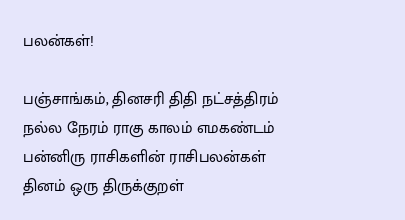பலன்கள்!

பஞ்சாங்கம், தினசரி திதி நட்சத்திரம் நல்ல நேரம் ராகு காலம் எமகண்டம் பன்னிரு ராசிகளின் ராசிபலன்கள் தினம் ஒரு திருக்குறள்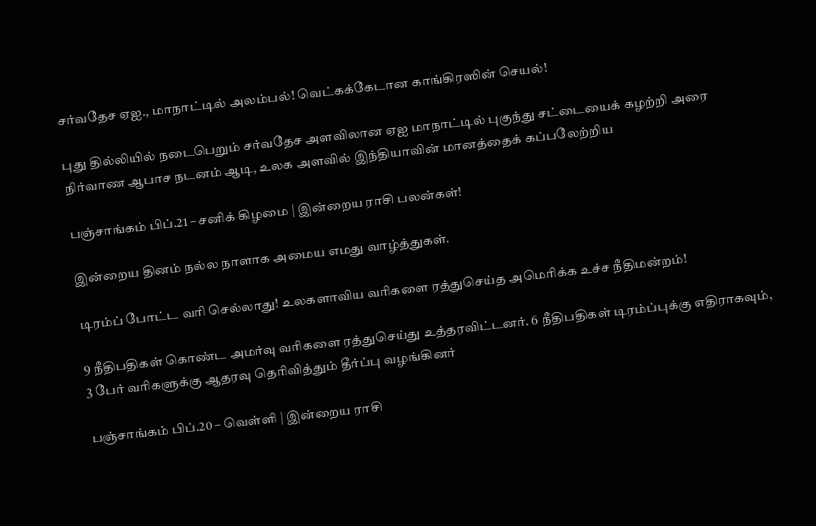சர்வதேச ஏஐ., மாநாட்டில் அலம்பல்! வெட்கக்கேடான காங்கிரஸின் செயல்!

புது தில்லியில் நடைபெறும் சர்வதேச அளவிலான ஏஐ மாநாட்டில் புகுந்து சட்டையைக் கழற்றி அரை நிர்வாண ஆபாச நடனம் ஆடி, உலக அளவில் இந்தியாவின் மானத்தைக் கப்பலேற்றிய

பஞ்சாங்கம் பிப்.21 – சனிக் கிழமை | இன்றைய ராசி பலன்கள்!

இன்றைய தினம் நல்ல நாளாக அமைய எமது வாழ்த்துகள்.

டிரம்ப் போட்ட வரி செல்லாது! உலகளாவிய வரிகளை ரத்துசெய்த அமெரிக்க உச்ச நீதிமன்றம்!

9 நீதிபதிகள் கொண்ட அமர்வு வரிகளை ரத்துசெய்து உத்தரவிட்டனர். 6 நீதிபதிகள் டிரம்ப்புக்கு எதிராகவும், 3 பேர் வரிகளுக்கு ஆதரவு தெரிவித்தும் தீர்ப்பு வழங்கினர்

பஞ்சாங்கம் பிப்.20 – வெள்ளி | இன்றைய ராசி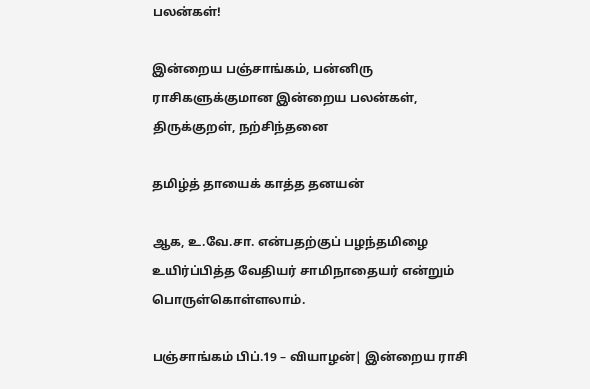பலன்கள்!

இன்றைய பஞ்சாங்கம், பன்னிரு ராசிகளுக்குமான இன்றைய பலன்கள், திருக்குறள், நற்சிந்தனை

தமிழ்த் தாயைக் காத்த தனயன்

ஆக, உ.வே.சா. என்பதற்குப் பழந்தமிழை உயிர்ப்பித்த வேதியர் சாமிநாதையர் என்றும் பொருள்கொள்ளலாம்.

பஞ்சாங்கம் பிப்.19 – வியாழன்| இன்றைய ராசி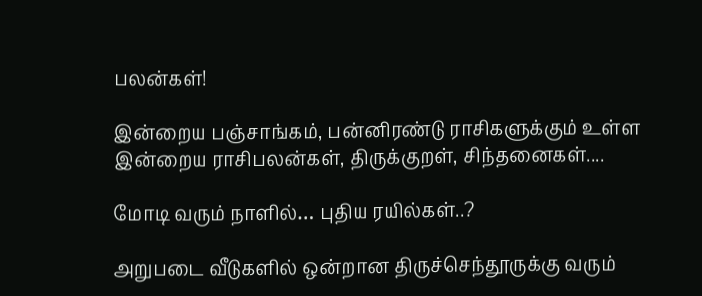பலன்கள்!

இன்றைய பஞ்சாங்கம், பன்னிரண்டு ராசிகளுக்கும் உள்ள இன்றைய ராசிபலன்கள், திருக்குறள், சிந்தனைகள்....

மோடி வரும் நாளில்… புதிய ரயில்கள்..?

அறுபடை வீடுகளில் ஒன்றான திருச்செந்தூருக்கு வரும்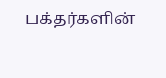பக்தர்களின்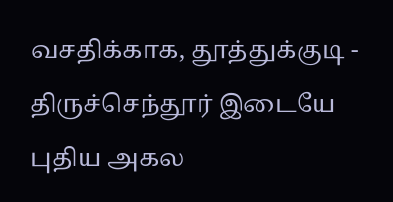வசதிக்காக, தூத்துக்குடி - திருச்செந்தூர் இடையே புதிய அகல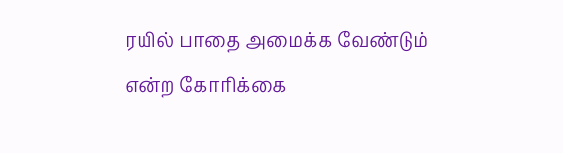ரயில் பாதை அமைக்க வேண்டும் என்ற கோரிக்கை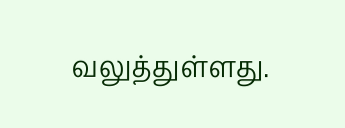வலுத்துள்ளது.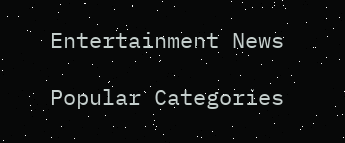Entertainment News

Popular Categories